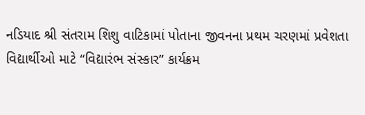નડિયાદ શ્રી સંતરામ શિશુ વાટિકામાં પોતાના જીવનના પ્રથમ ચરણમાં પ્રવેશતા વિદ્યાર્થીઓ માટે “વિદ્યારંભ સંસ્કાર” કાર્યક્રમ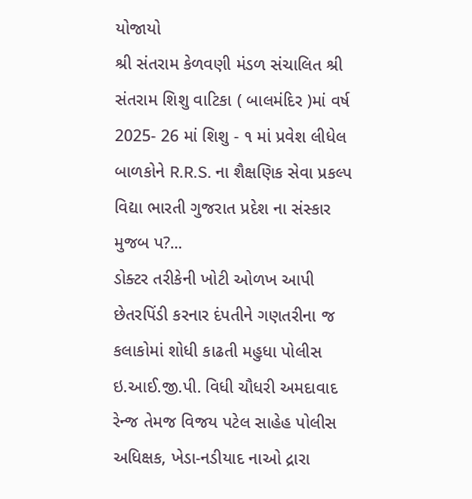યોજાયો
શ્રી સંતરામ કેળવણી મંડળ સંચાલિત શ્રી સંતરામ શિશુ વાટિકા ( બાલમંદિર )માં વર્ષ 2025- 26 માં શિશુ - ૧ માં પ્રવેશ લીધેલ બાળકોને R.R.S. ના શૈક્ષણિક સેવા પ્રકલ્પ વિદ્યા ભારતી ગુજરાત પ્રદેશ ના સંસ્કાર મુજબ પ?...
ડોક્ટર તરીકેની ખોટી ઓળખ આપી છેતરપિંડી કરનાર દંપતીને ગણતરીના જ કલાકોમાં શોધી કાઢતી મહુધા પોલીસ
ઇ.આઈ.જી.પી. વિધી ચૌધરી અમદાવાદ રેન્જ તેમજ વિજય પટેલ સાહેહ પોલીસ અધિક્ષક, ખેડા-નડીયાદ નાઓ દ્રારા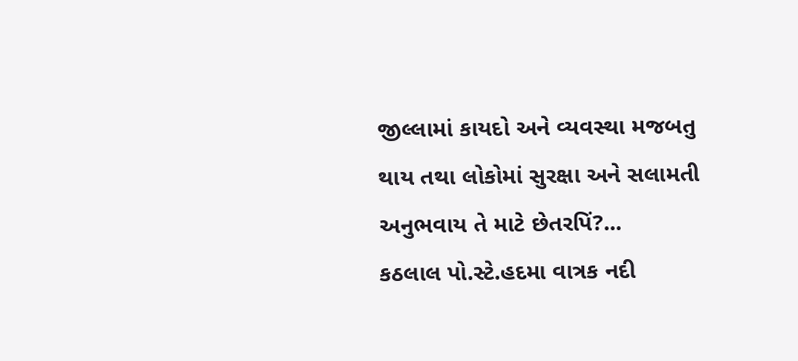જીલ્લામાં કાયદો અને વ્યવસ્થા મજબતુ થાય તથા લોકોમાં સુરક્ષા અને સલામતી અનુભવાય તે માટે છેતરપિં?...
કઠલાલ પો.સ્ટે.હદમા વાત્રક નદી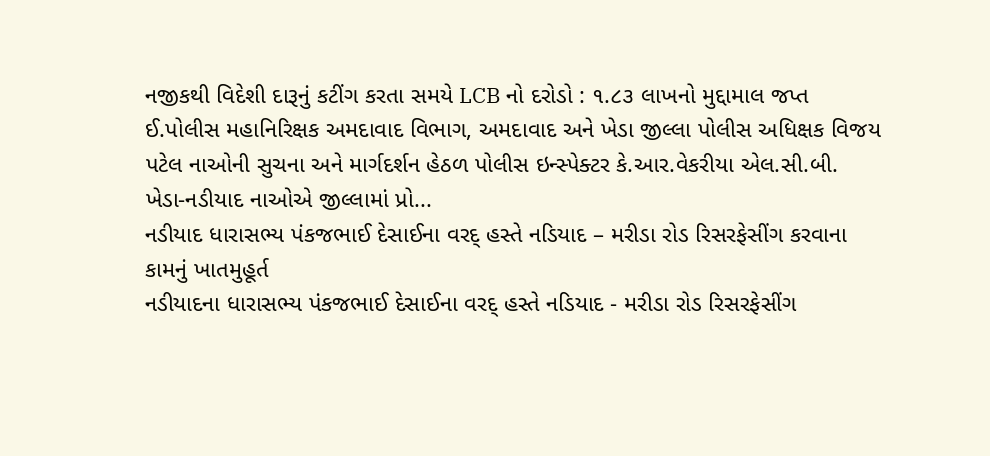નજીકથી વિદેશી દારૂનું કટીંગ કરતા સમયે LCB નો દરોડો : ૧.૮૩ લાખનો મુદ્દામાલ જપ્ત
ઈ.પોલીસ મહાનિરિક્ષક અમદાવાદ વિભાગ, અમદાવાદ અને ખેડા જીલ્લા પોલીસ અધિક્ષક વિજય પટેલ નાઓની સુચના અને માર્ગદર્શન હેઠળ પોલીસ ઇન્સ્પેક્ટર કે.આર.વેકરીયા એલ.સી.બી. ખેડા-નડીયાદ નાઓએ જીલ્લામાં પ્રો...
નડીયાદ ધારાસભ્ય પંકજભાઈ દેસાઈના વરદ્ હસ્તે નડિયાદ – મરીડા રોડ રિસરફેસીંગ કરવાના કામનું ખાતમુહૂર્ત
નડીયાદના ધારાસભ્ય પંકજભાઈ દેસાઈના વરદ્ હસ્તે નડિયાદ - મરીડા રોડ રિસરફેસીંગ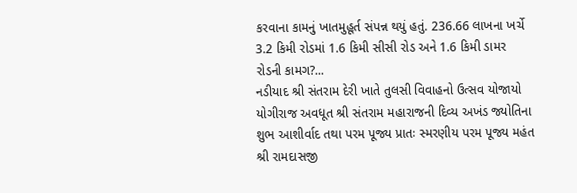કરવાના કામનું ખાતમુહૂર્ત સંપન્ન થયું હતું. 236.66 લાખના ખર્ચે 3.2 કિમી રોડમાં 1.6 કિમી સીસી રોડ અને 1.6 કિમી ડામર રોડની કામગ?...
નડીયાદ શ્રી સંતરામ દેરી ખાતે તુલસી વિવાહનો ઉત્સવ યોજાયો
યોગીરાજ અવધૂત શ્રી સંતરામ મહારાજની દિવ્ય અખંડ જ્યોતિના શુભ આશીર્વાદ તથા પરમ પૂજ્ય પ્રાતઃ સ્મરણીય પરમ પૂજ્ય મહંત શ્રી રામદાસજી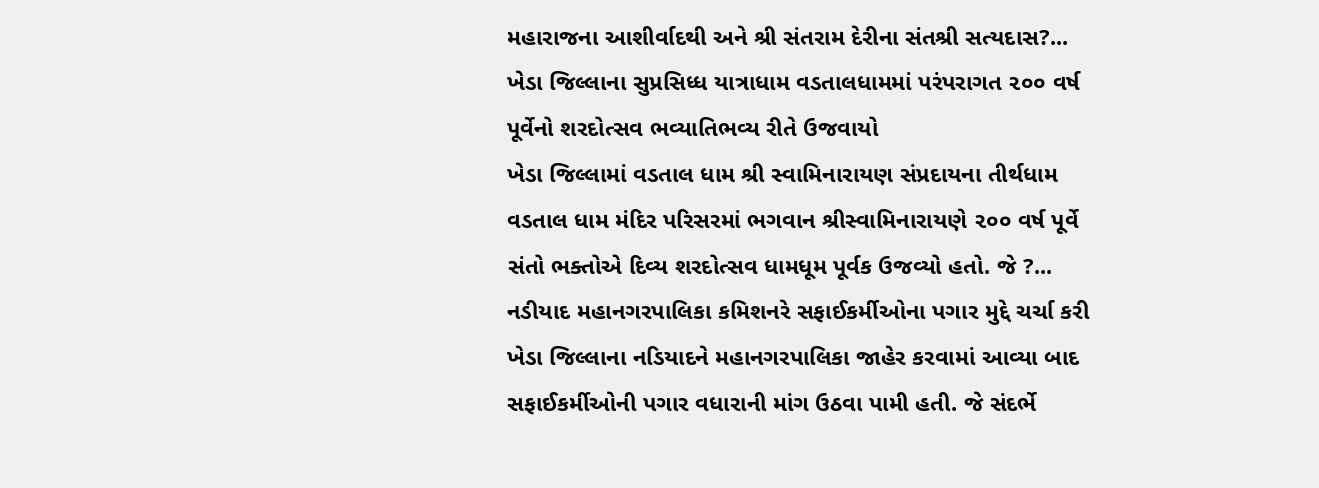મહારાજના આશીર્વાદથી અને શ્રી સંતરામ દેરીના સંતશ્રી સત્યદાસ?...
ખેડા જિલ્લાના સુપ્રસિધ્ધ યાત્રાધામ વડતાલધામમાં પરંપરાગત ૨૦૦ વર્ષ પૂર્વેનો શરદોત્સવ ભવ્યાતિભવ્ય રીતે ઉજવાયો
ખેડા જિલ્લામાં વડતાલ ધામ શ્રી સ્વામિનારાયણ સંપ્રદાયના તીર્થધામ વડતાલ ધામ મંદિર પરિસરમાં ભગવાન શ્રીસ્વામિનારાયણે ૨૦૦ વર્ષ પૂર્વે સંતો ભક્તોએ દિવ્ય શરદોત્સવ ધામધૂમ પૂર્વક ઉજવ્યો હતો. જે ?...
નડીયાદ મહાનગરપાલિકા કમિશનરે સફાઈકર્મીઓના પગાર મુદ્દે ચર્ચા કરી
ખેડા જિલ્લાના નડિયાદને મહાનગરપાલિકા જાહેર કરવામાં આવ્યા બાદ સફાઈકર્મીઓની પગાર વધારાની માંગ ઉઠવા પામી હતી. જે સંદર્ભે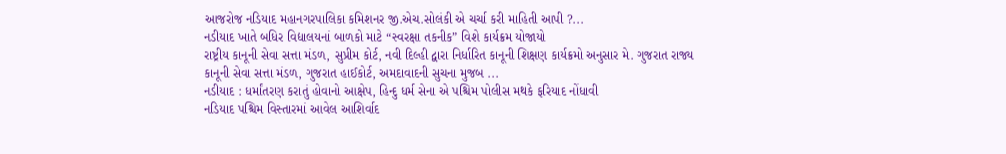આજરોજ નડિયાદ મહાનગરપાલિકા કમિશનર જી.એચ.સોલંકી એ ચર્ચા કરી માહિતી આપી ?...
નડીયાદ ખાતે બધિર વિદ્યાલયનાં બાળકો માટે “સ્વરક્ષા તકનીક” વિશે કાર્યક્રમ યોજાયો
રાષ્ટ્રીય કાનૂની સેવા સત્તા મંડળ, સુપ્રીમ કોર્ટ, નવી દિલ્હી દ્વારા નિર્ધારિત કાનૂની શિક્ષણ કાર્યક્રમો અનુસાર મે. ગુજરાત રાજ્ય કાનૂની સેવા સત્તા મંડળ, ગુજરાત હાઈકોર્ટ, અમદાવાદની સુચના મુજબ ...
નડીયાદ : ધર્માંતરણ કરાતું હોવાનો આક્ષેપ, હિન્દુ ધર્મ સેના એ પશ્ચિમ પોલીસ મથકે ફરિયાદ નોંધાવી
નડિયાદ પશ્ચિમ વિસ્તારમાં આવેલ આશિર્વાદ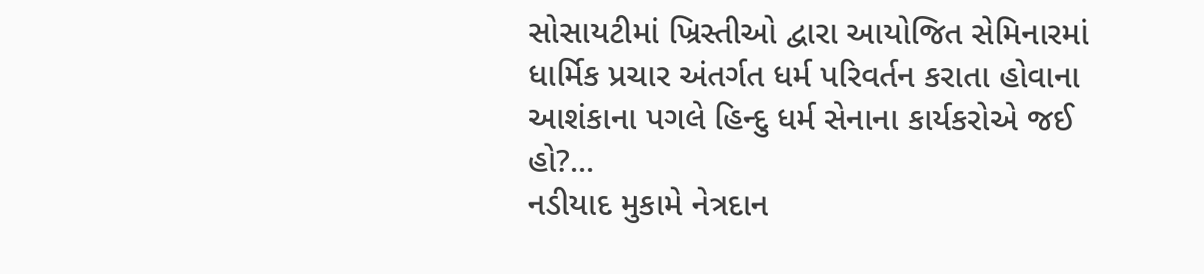સોસાયટીમાં ખ્રિસ્તીઓ દ્વારા આયોજિત સેમિનારમાં ધાર્મિક પ્રચાર અંતર્ગત ધર્મ પરિવર્તન કરાતા હોવાના આશંકાના પગલે હિન્દુ ધર્મ સેનાના કાર્યકરોએ જઈ હો?...
નડીયાદ મુકામે નેત્રદાન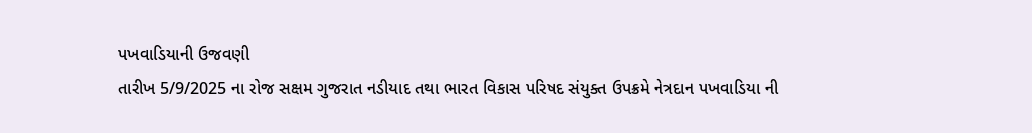પખવાડિયાની ઉજવણી
તારીખ 5/9/2025 ના રોજ સક્ષમ ગુજરાત નડીયાદ તથા ભારત વિકાસ પરિષદ સંયુક્ત ઉપક્રમે નેત્રદાન પખવાડિયા ની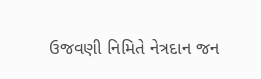ઉજવણી નિમિતે નેત્રદાન જન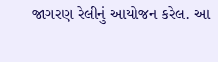જાગરણ રેલીનું આયોજન કરેલ. આ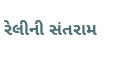રેલીની સંતરામ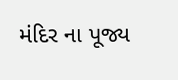મંદિર ના પૂજ્ય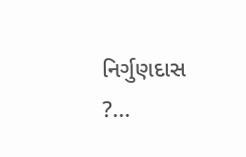નિર્ગુણદાસ ?...